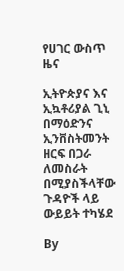የሀገር ውስጥ ዜና

ኢትዮጵያና እና ኢኳቶሪያል ጊኒ በማዕድንና ኢንቨስትመንት ዘርፍ በጋራ ለመስራት በሚያስችላቸው ጉዳዮች ላይ ውይይት ተካሄደ

By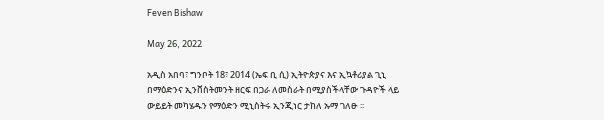Feven Bishaw

May 26, 2022

አዲስ አበባ፣ ግንቦት 18፣ 2014 (ኤፍ ቢ ሲ) ኢትዮጵያና እና ኢኳቶሪያል ጊኒ በማዕድንና ኢንቨስትመንት ዘርፍ በጋራ ለመስራት በሚያስችላቸው ጉዳዮች ላይ ውይይት መካሄዱን የማዕድን ሚኒስትሩ ኢንጂነር ታከለ ኡማ ገለፁ ፡፡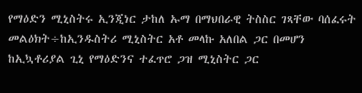የማዕድን ሚኒስትሩ ኢንጂነር ታከለ ኡማ በማህበራዊ ትስስር ገጻቸው ባሰፈሩት መልዕክት÷ከኢንዱስትሪ ሚኒስትር አቶ መላኩ አለበል ጋር በመሆን ከኢኳቶሪያል ጊኒ የማዕድንና ተፈጥሮ ጋዝ ሚኒስትር ጋር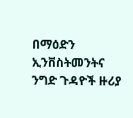በማዕድን ኢንቨስትመንትና ንግድ ጉዳዮች ዙሪያ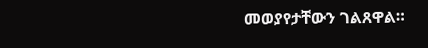መወያየታቸውን ገልጸዋል።